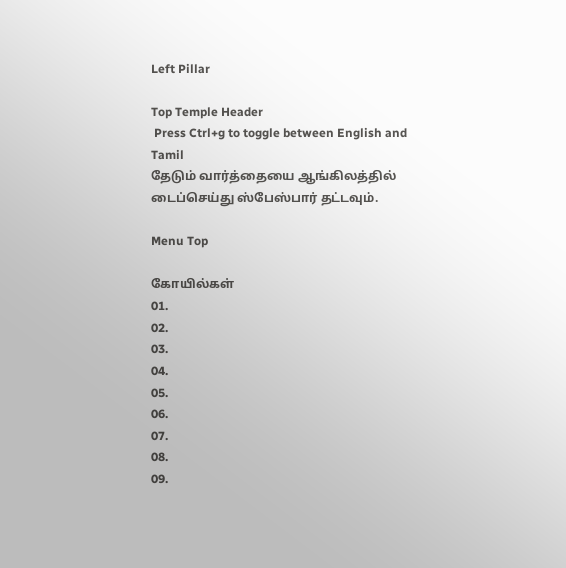Left Pillar

Top Temple Header
 Press Ctrl+g to toggle between English and Tamil
தேடும் வார்த்தையை ஆங்கிலத்தில் டைப்செய்து ஸ்பேஸ்பார் தட்டவும்.

Menu Top

கோயில்கள்
01.
02.
03.
04.
05.
06.
07.
08.
09.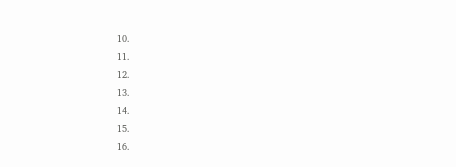10.
11.
12.
13.
14.
15.
16.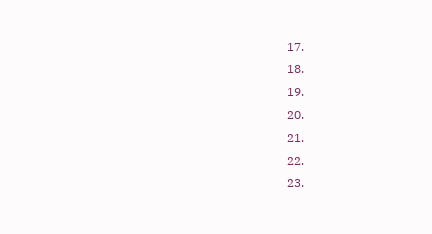17.
18.
19.
20.
21.
22.
23.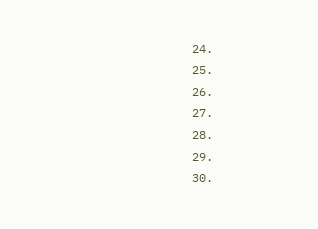24.
25.
26.
27.
28.
29.
30.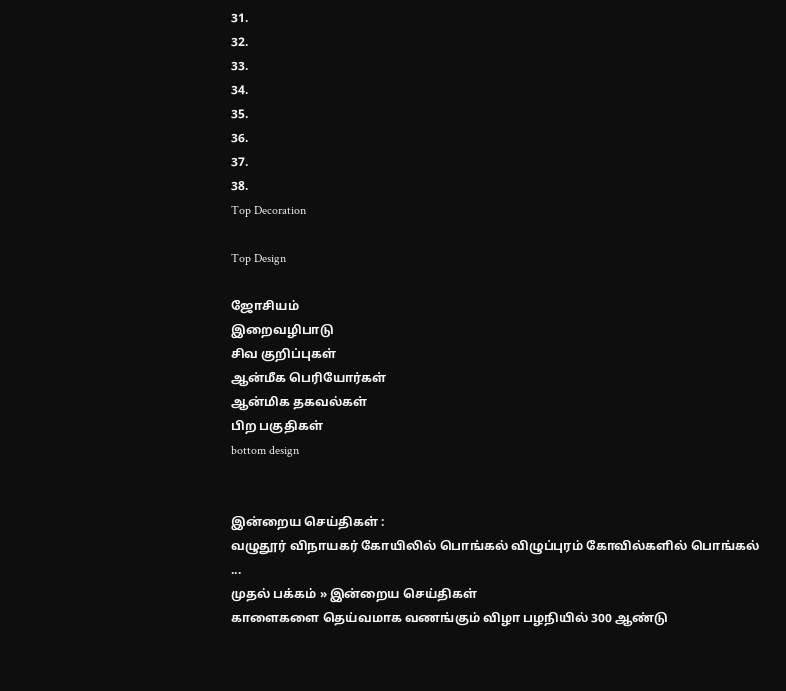31.
32.
33.
34.
35.
36.
37.
38.
Top Decoration

Top Design

ஜோசியம்
இறைவழிபாடு
சிவ குறிப்புகள்
ஆன்மீக பெரியோர்கள்
ஆன்மிக தகவல்கள்
பிற பகுதிகள்
bottom design


இன்றைய செய்திகள் :
வழுதூர் விநாயகர் கோயிலில் பொங்கல் விழுப்புரம் கோவில்களில் பொங்கல் ...
முதல் பக்கம் » இன்றைய செய்திகள்
காளைகளை தெய்வமாக வணங்கும் விழா பழநியில் 300 ஆண்டு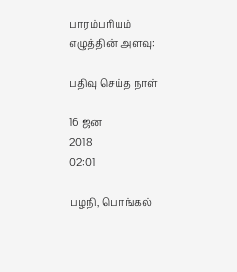பாரம்பரியம்
எழுத்தின் அளவு:

பதிவு செய்த நாள்

16 ஜன
2018
02:01

பழநி, பொங்கல்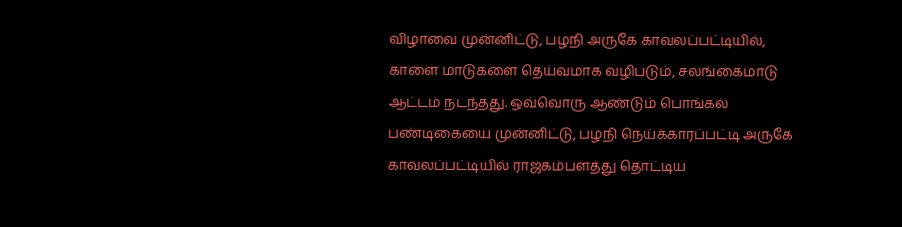விழாவை முன்னிட்டு, பழநி அருகே காவலப்பட்டியில், காளை மாடுகளை தெய்வமாக வழிபடும், சலங்கைமாடு ஆட்டம் நடந்தது. ஒவ்வொரு ஆண்டும் பொங்கல் பண்டிகையை முன்னிட்டு, பழநி நெய்க்காரப்பட்டி அருகே காவலப்பட்டியில் ராஜகம்பளத்து தொட்டிய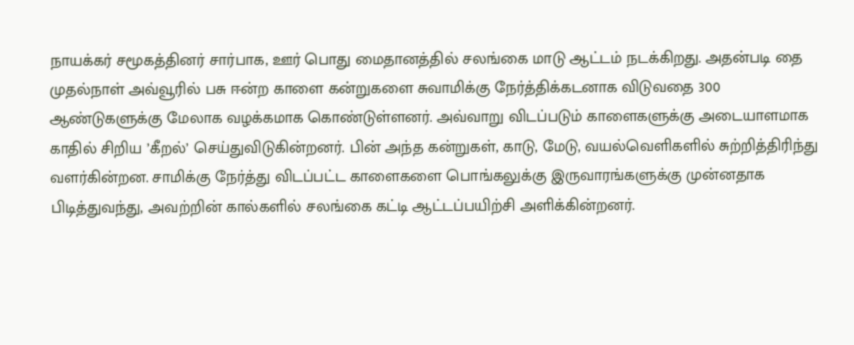நாயக்கர் சமூகத்தினர் சார்பாக, ஊர் பொது மைதானத்தில் சலங்கை மாடு ஆட்டம் நடக்கிறது. அதன்படி தை முதல்நாள் அவ்வூரில் பசு ஈன்ற காளை கன்றுகளை சுவாமிக்கு நேர்த்திக்கடனாக விடுவதை 300 ஆண்டுகளுக்கு மேலாக வழக்கமாக கொண்டுள்ளனர். அவ்வாறு விடப்படும் காளைகளுக்கு அடையாளமாக காதில் சிறிய ’கீறல்’ செய்துவிடுகின்றனர். பின் அந்த கன்றுகள், காடு, மேடு, வயல்வெளிகளில் சுற்றித்திரிந்து வளர்கின்றன. சாமிக்கு நேர்த்து விடப்பட்ட காளைகளை பொங்கலுக்கு இருவாரங்களுக்கு முன்னதாக பிடித்துவந்து, அவற்றின் கால்களில் சலங்கை கட்டி ஆட்டப்பயிற்சி அளிக்கின்றனர்.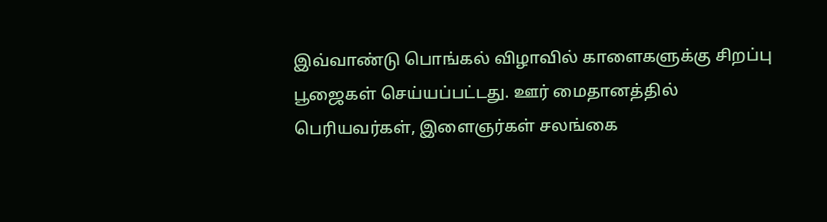இவ்வாண்டு பொங்கல் விழாவில் காளைகளுக்கு சிறப்பு பூஜைகள் செய்யப்பட்டது. ஊர் மைதானத்தில் பெரியவர்கள், இளைஞர்கள் சலங்கை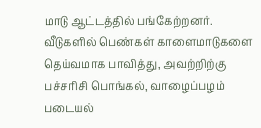மாடு ஆட்டத்தில் பங்கேற்றனர். வீடுகளில் பெண்கள் காளைமாடுகளை தெய்வமாக பாவித்து, அவற்றிற்கு பச்சரிசி பொங்கல், வாழைப்பழம் படையல்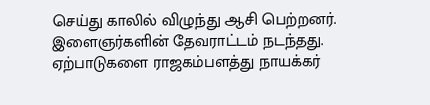செய்து காலில் விழுந்து ஆசி பெற்றனர். இளைஞர்களின் தேவராட்டம் நடந்தது. ஏற்பாடுகளை ராஜகம்பளத்து நாயக்கர்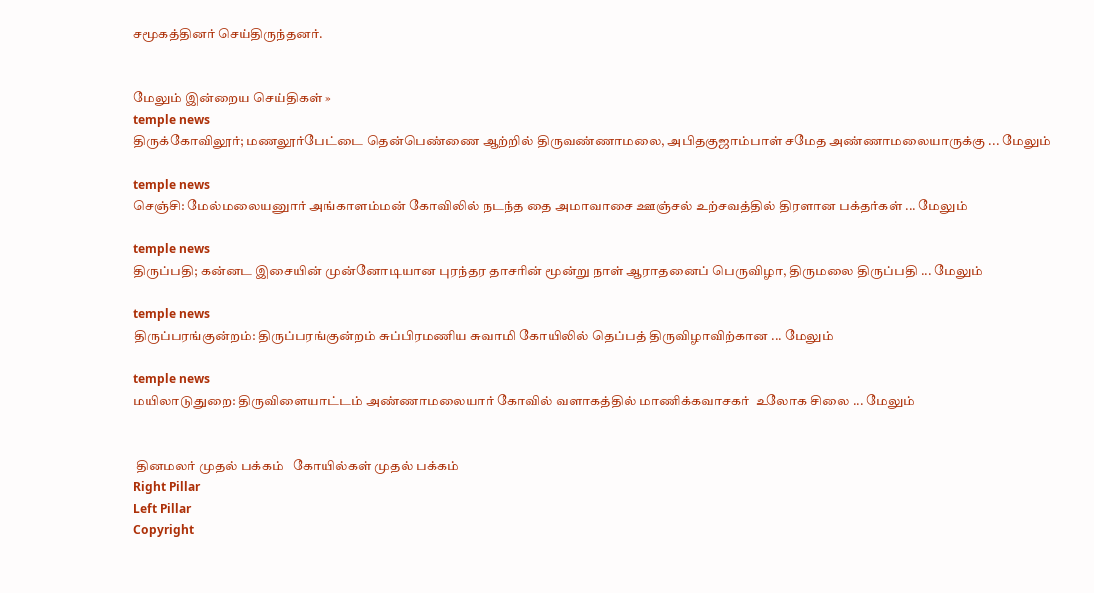சமூகத்தினர் செய்திருந்தனர்.


மேலும் இன்றைய செய்திகள் »
temple news
திருக்கோவிலூர்; மணலூர்பேட்டை தென்பெண்ணை ஆற்றில் திருவண்ணாமலை, அபிதகுஜாம்பாள் சமேத அண்ணாமலையாருக்கு ... மேலும்

temple news
செஞ்சி: மேல்மலையனுார் அங்காளம்மன் கோவிலில் நடந்த தை அமாவாசை ஊஞ்சல் உற்சவத்தில் திரளான பக்தர்கள் ... மேலும்

temple news
திருப்பதி; கன்னட இசையின் முன்னோடியான புரந்தர தாசரின் மூன்று நாள் ஆராதனைப் பெருவிழா, திருமலை திருப்பதி ... மேலும்

temple news
திருப்பரங்குன்றம்: திருப்பரங்குன்றம் சுப்பிரமணிய சுவாமி கோயிலில் தெப்பத் திருவிழாவிற்கான ... மேலும்

temple news
மயிலாடுதுறை: திருவிளையாட்டம் அண்ணாமலையார் கோவில் வளாகத்தில் மாணிக்கவாசகர்  உலோக சிலை ... மேலும்


 தினமலர் முதல் பக்கம்   கோயில்கள் முதல் பக்கம்
Right Pillar
Left Pillar
Copyright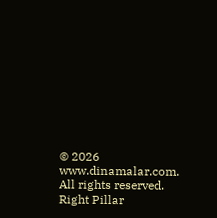© 2026 www.dinamalar.com. All rights reserved.
Right Pillar